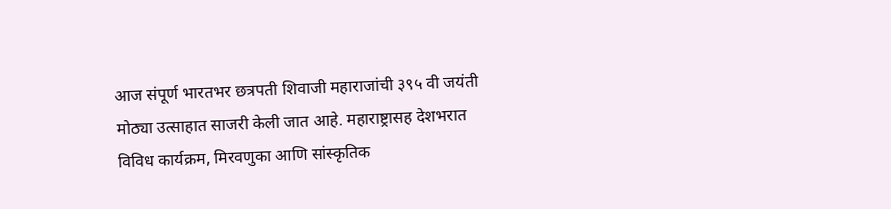आज संपूर्ण भारतभर छत्रपती शिवाजी महाराजांची ३९५ वी जयंती मोठ्या उत्साहात साजरी केली जात आहे. महाराष्ट्रासह देशभरात विविध कार्यक्रम, मिरवणुका आणि सांस्कृतिक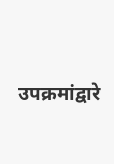उपक्रमांद्वारे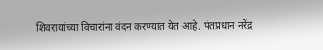शिवरायांच्या विचारांना वंदन करण्यात येत आहे. पंतप्रधान नरेंद्र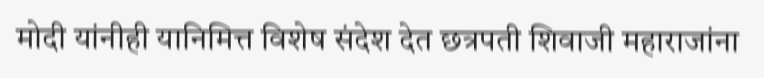मोदी यांनीही यानिमित्त विशेष संदेश देत छत्रपती शिवाजी महाराजांना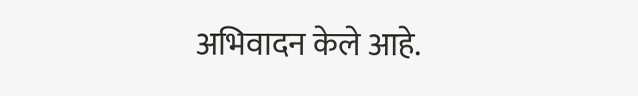अभिवादन केले आहे.